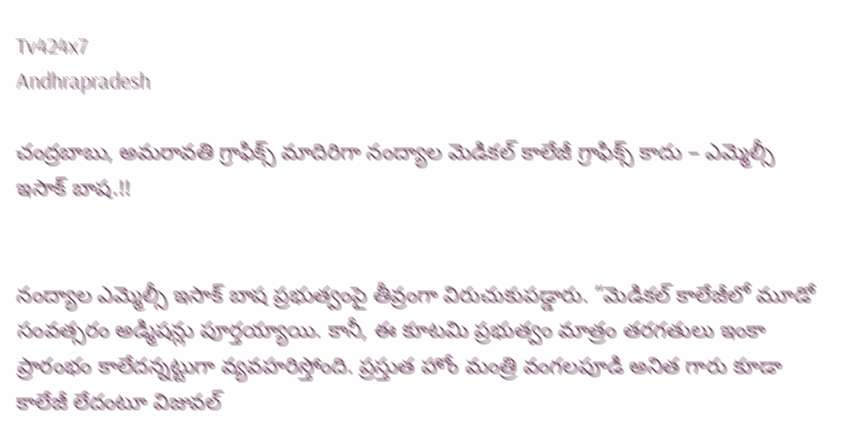Tv424x7
Andhrapradesh

చంద్రబాబు, అమరావతి గ్రాఫిక్స్ మాదిరిగా నంద్యాల మెడికల్ కాలేజీ గ్రాఫిక్స్ కాదు – ఎమ్మెల్సీ ఇసాక్ బాష.!!


నంద్యాల ఎమ్మెల్సీ ఇసాక్ బాష ప్రభుత్వంపై తీవ్రంగా విరుచుకుపడ్డారు. “మెడికల్ కాలేజీలో మూడో సంవత్సరం అడ్మిషన్లు పూర్తయ్యాయి. కానీ, ఈ కూటమి ప్రభుత్వం మాత్రం తరగతులు ఇంకా ప్రారంభం కాలేదన్నట్టుగా వ్యవహరిస్తోంది. ప్రస్తుత హోం మంత్రి వంగలపూడి అనిత గారు కూడా కాలేజీ లేదంటూ విజువల్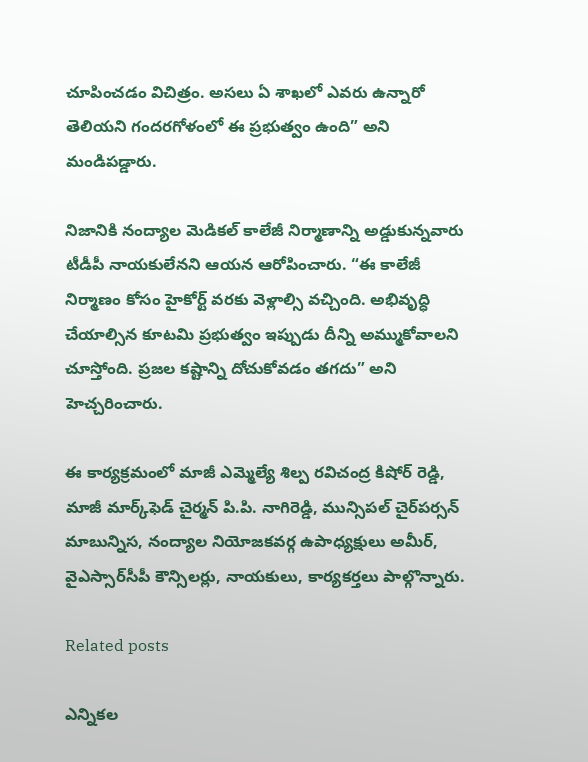చూపించడం విచిత్రం. అసలు ఏ శాఖలో ఎవరు ఉన్నారో తెలియని గందరగోళంలో ఈ ప్రభుత్వం ఉంది” అని మండిపడ్డారు.

నిజానికి నంద్యాల మెడికల్ కాలేజీ నిర్మాణాన్ని అడ్డుకున్నవారు టీడీపీ నాయకులేనని ఆయన ఆరోపించారు. “ఈ కాలేజీ నిర్మాణం కోసం హైకోర్ట్ వరకు వెళ్లాల్సి వచ్చింది. అభివృద్ధి చేయాల్సిన కూటమి ప్రభుత్వం ఇప్పుడు దీన్ని అమ్ముకోవాలని చూస్తోంది. ప్రజల కష్టాన్ని దోచుకోవడం తగదు” అని హెచ్చరించారు.

ఈ కార్యక్రమంలో మాజీ ఎమ్మెల్యే శిల్ప రవిచంద్ర కిషోర్ రెడ్డి, మాజీ మార్క్‌ఫెడ్ చైర్మన్ పి.పి. నాగిరెడ్డి, మున్సిపల్ చైర్‌పర్సన్ మాబున్నిస, నంద్యాల నియోజకవర్గ ఉపాధ్యక్షులు అమీర్, వైఎస్సార్‌సీపీ కౌన్సిలర్లు, నాయకులు, కార్యకర్తలు పాల్గొన్నారు.

Related posts

ఎన్నికల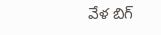వేళ బిగ్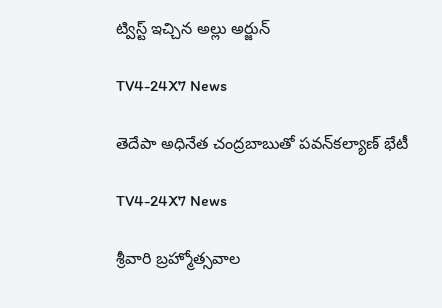ట్విస్ట్ ఇచ్చిన అల్లు అర్జున్

TV4-24X7 News

తెదేపా అధినేత చంద్రబాబుతో పవన్‌కల్యాణ్‌ భేటీ

TV4-24X7 News

శ్రీవారి బ్రహ్మోత్సవాల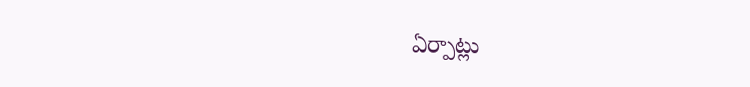ఏర్పాట్లు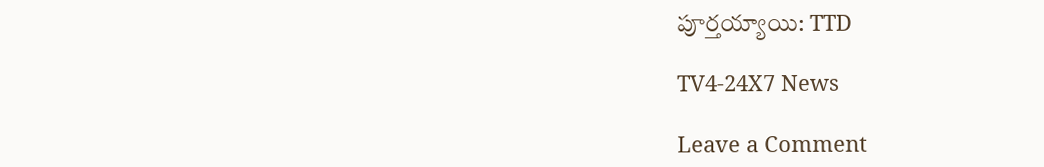పూర్తయ్యాయి: TTD

TV4-24X7 News

Leave a Comment